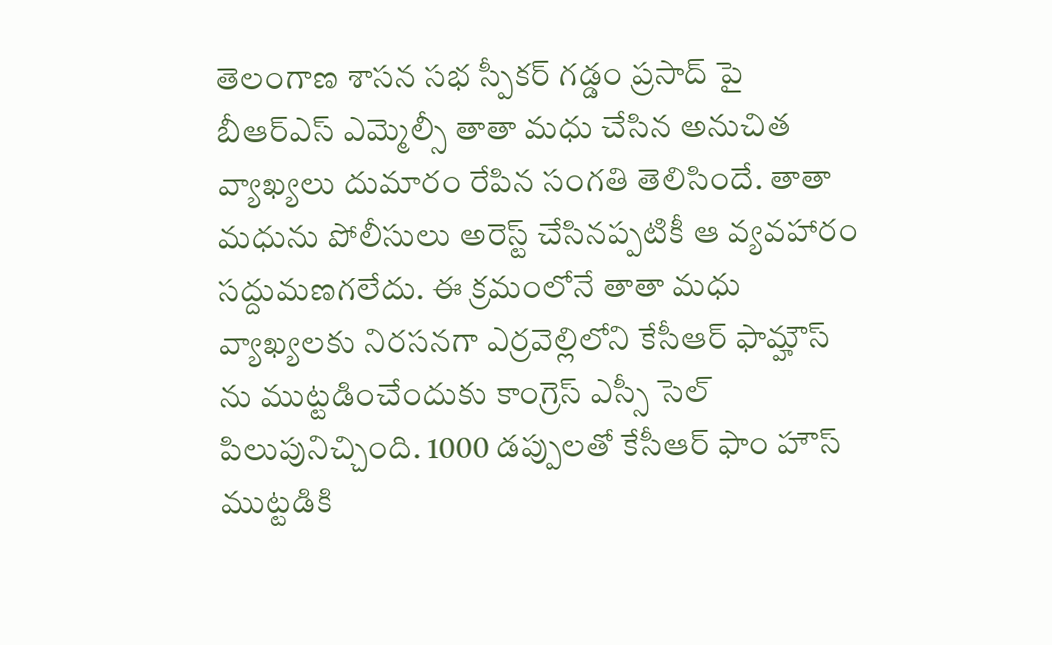తెలంగాణ శాసన సభ స్పీకర్ గడ్డం ప్రసాద్ పై బీఆర్ఎస్ ఎమ్మెల్సీ తాతా మధు చేసిన అనుచిత వ్యాఖ్యలు దుమారం రేపిన సంగతి తెలిసిందే. తాతా మధును పోలీసులు అరెస్ట్ చేసినప్పటికీ ఆ వ్యవహారం సద్దుమణగలేదు. ఈ క్రమంలోనే తాతా మధు వ్యాఖ్యలకు నిరసనగా ఎర్రవెల్లిలోని కేసీఆర్ ఫామ్హౌస్ ను ముట్టడించేందుకు కాంగ్రెస్ ఎస్సీ సెల్ పిలుపునిచ్చింది. 1000 డప్పులతో కేసీఆర్ ఫాం హౌస్ ముట్టడికి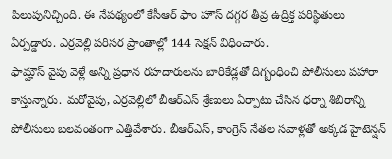పిలుపునిచ్చింది. ఈ నేపథ్యంలో కేసీఆర్ ఫాం హౌస్ దగ్గర తీవ్ర ఉద్రిక్త పరిస్థితులు ఏర్పడ్డారు. ఎర్రవెల్లి పరిసర ప్రాంతాల్లో 144 సెక్షన్ విధించారు.
ఫామ్హౌస్ వైపు వెళ్లే అన్ని ప్రధాన రహదారులను బారికేడ్లతో దిగ్బంధించి పోలీసులు పహారా కాస్తున్నారు. మరోవైపు, ఎర్రవెల్లిలో బీఆర్ఎస్ శ్రేణులు ఏర్పాటు చేసిన ధర్నా శిబిరాన్ని పోలీసులు బలవంతంగా ఎత్తివేశారు. బీఆర్ఎస్, కాంగ్రెస్ నేతల సవాళ్లతో అక్కడ హైటెన్షన్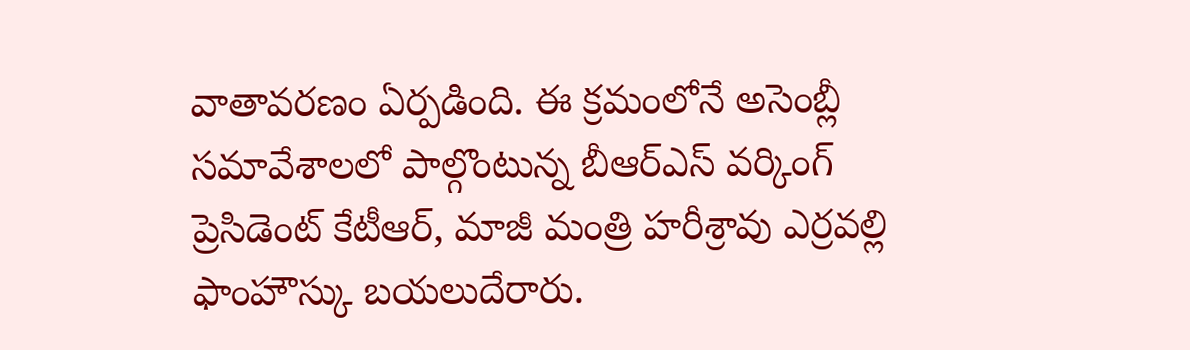వాతావరణం ఏర్పడింది. ఈ క్రమంలోనే అసెంబ్లీ సమావేశాలలో పాల్గొంటున్న బీఆర్ఎస్ వర్కింగ్ ప్రెసిడెంట్ కేటీఆర్, మాజీ మంత్రి హరీశ్రావు ఎర్రవల్లి ఫాంహౌస్కు బయలుదేరారు.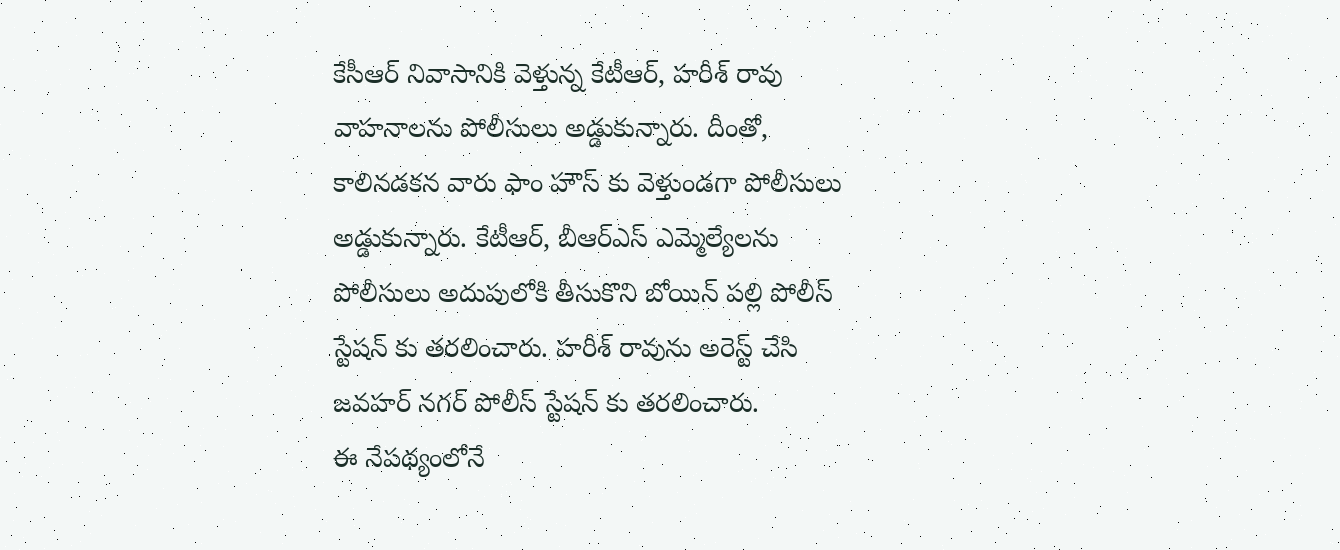కేసీఆర్ నివాసానికి వెళ్తున్న కేటీఆర్, హరీశ్ రావు వాహనాలను పోలీసులు అడ్డుకున్నారు. దీంతో, కాలినడకన వారు ఫాం హౌస్ కు వెళ్తుండగా పోలీసులు అడ్డుకున్నారు. కేటీఆర్, బీఆర్ఎస్ ఎమ్మెల్యేలను పోలీసులు అదుపులోకి తీసుకొని బోయిన్ పల్లి పోలీస్ స్టేషన్ కు తరలించారు. హరీశ్ రావును అరెస్ట్ చేసి జవహర్ నగర్ పోలీస్ స్టేషన్ కు తరలించారు.
ఈ నేపథ్యంలోనే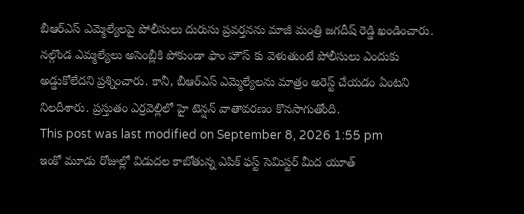బీఆర్ఎస్ ఎమ్మెల్యేలపై పోలీసులు దురుసు ప్రవర్తనను మాజీ మంత్రి జగదీష్ రెడ్డి ఖండించారు. నల్గొండ ఎమ్మల్యేలు అసెంబ్లీకి పోకుండా ఫాం హౌస్ కు వెళుతుంటే పోలీసులు ఎందుకు అడ్డుకోలేదని ప్రశ్నించారు. కానీ, బీఆర్ఎస్ ఎమ్మెల్యేలను మాత్రం అరెస్ట్ చేయడం ఏంటని నిలదీశారు. ప్రస్తుతం ఎర్రవెల్లిలో హై టెన్షన్ వాతావరణం కొనసాగుతోంది.
This post was last modified on September 8, 2026 1:55 pm
ఇంకో మూడు రోజుల్లో విడుదల కాబోతున్న ఎపిక్ ఫస్ట్ సెమిస్టర్ మీద యూత్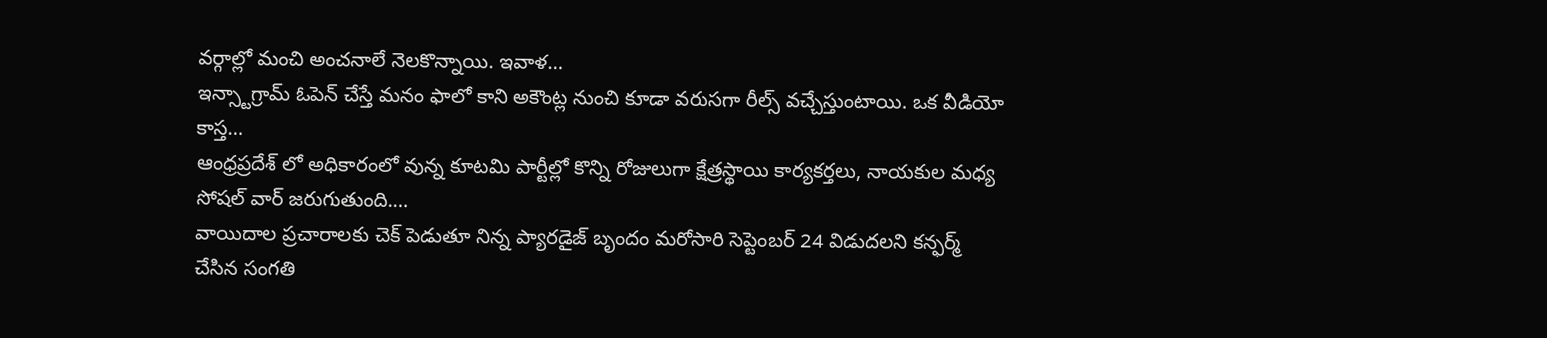వర్గాల్లో మంచి అంచనాలే నెలకొన్నాయి. ఇవాళ…
ఇన్స్టాగ్రామ్ ఓపెన్ చేస్తే మనం ఫాలో కాని అకౌంట్ల నుంచి కూడా వరుసగా రీల్స్ వచ్చేస్తుంటాయి. ఒక వీడియో కాస్త…
ఆంధ్రప్రదేశ్ లో అధికారంలో వున్న కూటమి పార్టీల్లో కొన్ని రోజులుగా క్షేత్రస్థాయి కార్యకర్తలు, నాయకుల మధ్య సోషల్ వార్ జరుగుతుంది.…
వాయిదాల ప్రచారాలకు చెక్ పెడుతూ నిన్న ప్యారడైజ్ బృందం మరోసారి సెప్టెంబర్ 24 విడుదలని కన్ఫర్మ్ చేసిన సంగతి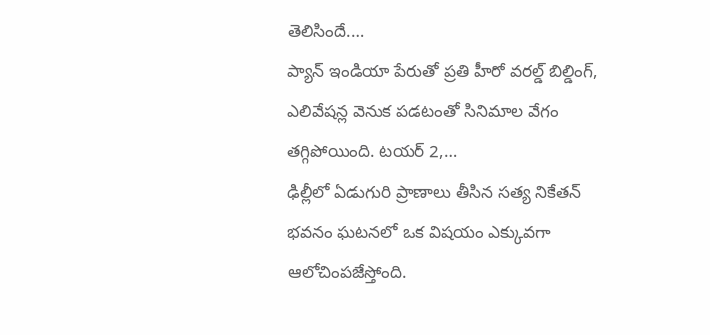తెలిసిందే.…
ప్యాన్ ఇండియా పేరుతో ప్రతి హీరో వరల్డ్ బిల్డింగ్, ఎలివేషన్ల వెనుక పడటంతో సినిమాల వేగం తగ్గిపోయింది. టయర్ 2,…
ఢిల్లీలో ఏడుగురి ప్రాణాలు తీసిన సత్య నికేతన్ భవనం ఘటనలో ఒక విషయం ఎక్కువగా ఆలోచింపజేస్తోంది.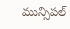మున్సిపల్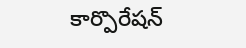కార్పొరేషన్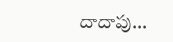దాదాపు…